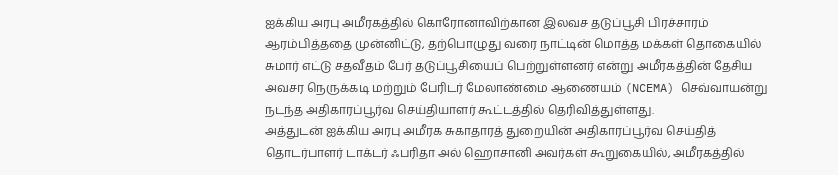ஐக்கிய அரபு அமீரகத்தில் கொரோனாவிற்கான இலவச தடுப்பூசி பிரச்சாரம் ஆரம்பித்ததை முன்னிட்டு, தற்பொழுது வரை நாட்டின் மொத்த மக்கள் தொகையில் சுமார் எட்டு சதவீதம் பேர் தடுப்பூசியைப் பெற்றுள்ளனர் என்று அமீரகத்தின் தேசிய அவசர நெருக்கடி மற்றும் பேரிடர் மேலாண்மை ஆணையம் (NCEMA) செவ்வாயன்று நடந்த அதிகாரப்பூர்வ செய்தியாளர் கூட்டத்தில் தெரிவித்துள்ளது.
அத்துடன் ஐக்கிய அரபு அமீரக சுகாதாரத் துறையின் அதிகாரப்பூர்வ செய்தித் தொடர்பாளர் டாக்டர் ஃபரிதா அல் ஹொசானி அவர்கள் கூறுகையில், அமீரகத்தில்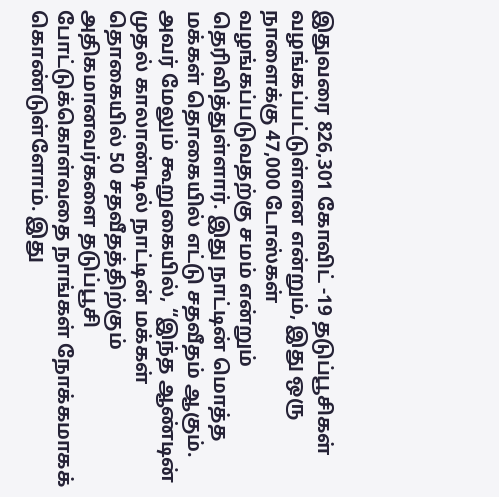இதுவரை 826,301 கோவிட் -19 தடுப்பூசிகள் வழங்கப்பட்டுள்ளன என்றும், இது ஒரு நாளைக்கு 47,000 டோஸ்கள் வழங்கப்படுவதற்கு சமம் என்றும் தெரிவித்துள்ளார். இது நாட்டின் மொத்த மக்கள் தொகையில் எட்டு சதவீதம் ஆகும்.
அவர் மேலும் கூறுகையில், “இந்த ஆண்டின் முதல் காலாண்டில் நாட்டின் மக்கள் தொகையில் 50 சதவீதத்திற்கும் அதிகமானவர்களை தடுப்பூசி போட்டுக்கொள்வதை நாங்கள் நோக்கமாகக் கொண்டுள்ளோம். இது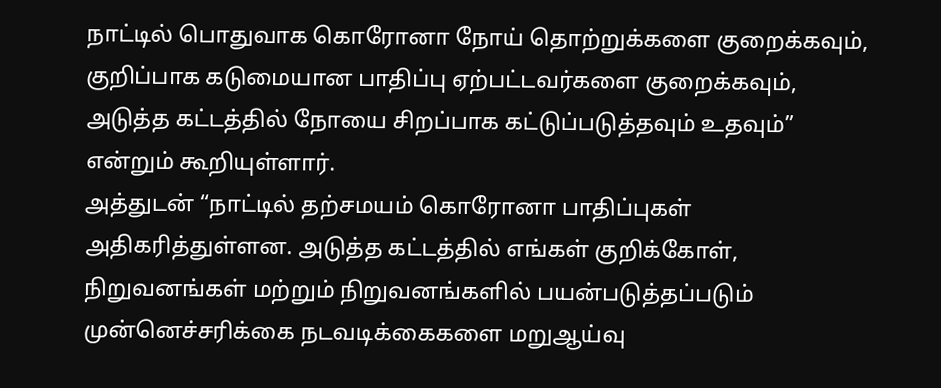நாட்டில் பொதுவாக கொரோனா நோய் தொற்றுக்களை குறைக்கவும், குறிப்பாக கடுமையான பாதிப்பு ஏற்பட்டவர்களை குறைக்கவும், அடுத்த கட்டத்தில் நோயை சிறப்பாக கட்டுப்படுத்தவும் உதவும்” என்றும் கூறியுள்ளார்.
அத்துடன் “நாட்டில் தற்சமயம் கொரோனா பாதிப்புகள் அதிகரித்துள்ளன. அடுத்த கட்டத்தில் எங்கள் குறிக்கோள், நிறுவனங்கள் மற்றும் நிறுவனங்களில் பயன்படுத்தப்படும் முன்னெச்சரிக்கை நடவடிக்கைகளை மறுஆய்வு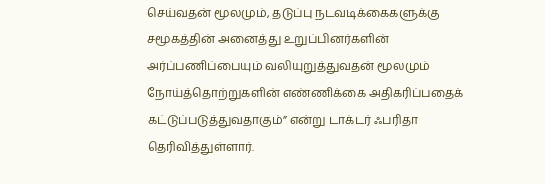செய்வதன் மூலமும், தடுப்பு நடவடிக்கைகளுக்கு சமூகத்தின் அனைத்து உறுப்பினர்களின் அர்ப்பணிப்பையும் வலியுறுத்துவதன் மூலமும் நோய்த்தொற்றுகளின் எண்ணிக்கை அதிகரிப்பதைக் கட்டுப்படுத்துவதாகும்” என்று டாக்டர் ஃபரிதா தெரிவித்துள்ளார்.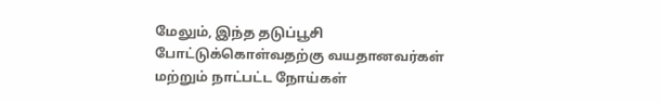மேலும், இந்த தடுப்பூசி போட்டுக்கொள்வதற்கு வயதானவர்கள் மற்றும் நாட்பட்ட நோய்கள்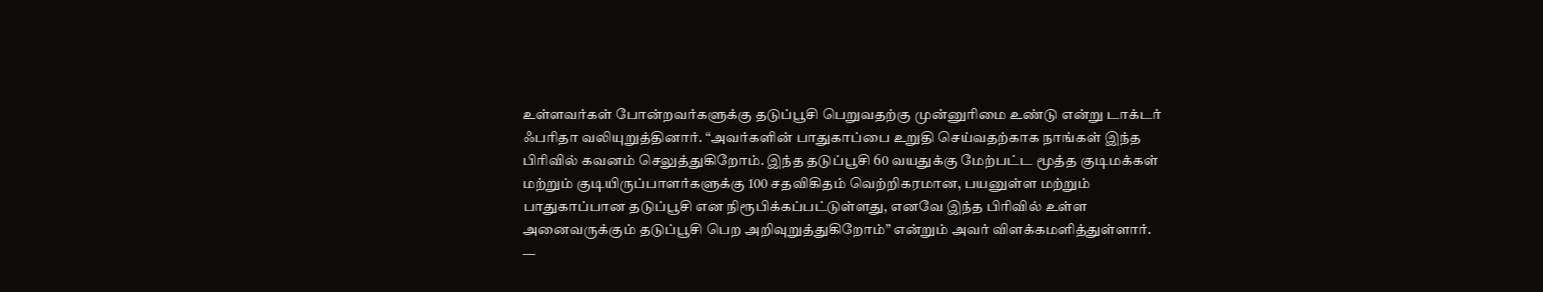உள்ளவர்கள் போன்றவர்களுக்கு தடுப்பூசி பெறுவதற்கு முன்னுரிமை உண்டு என்று டாக்டர் ஃபரிதா வலியுறுத்தினார். “அவர்களின் பாதுகாப்பை உறுதி செய்வதற்காக நாங்கள் இந்த பிரிவில் கவனம் செலுத்துகிறோம். இந்த தடுப்பூசி 60 வயதுக்கு மேற்பட்ட மூத்த குடிமக்கள் மற்றும் குடியிருப்பாளர்களுக்கு 100 சதவிகிதம் வெற்றிகரமான, பயனுள்ள மற்றும் பாதுகாப்பான தடுப்பூசி என நிரூபிக்கப்பட்டுள்ளது, எனவே இந்த பிரிவில் உள்ள அனைவருக்கும் தடுப்பூசி பெற அறிவுறுத்துகிறோம்” என்றும் அவர் விளக்கமளித்துள்ளார்.
—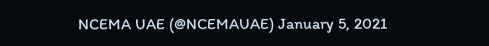NCEMA UAE (@NCEMAUAE) January 5, 2021